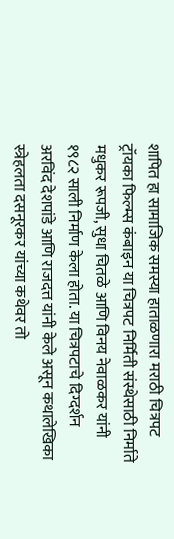शापित हा सामाजिक समस्या हाताळणारा मराठी चित्रपट ट्रॉयका फिल्म्स कंबाइन या चित्रपट निर्मिती संस्थेसाठी निर्माते मधुकर रूपजी, सुधा चितळे आणि विनय नेवाळकर यांनी १९८२ साली निर्माण केला होता. या चित्रपटाचे दिग्दर्शन अरविंद देशपांडे आणि राजदत्त यांनी केले असून कथालेखिका स्त्रेहलता दसनूरकर यांच्या कथेवर तो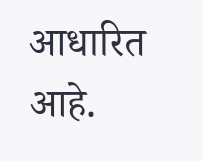आधारित आहे.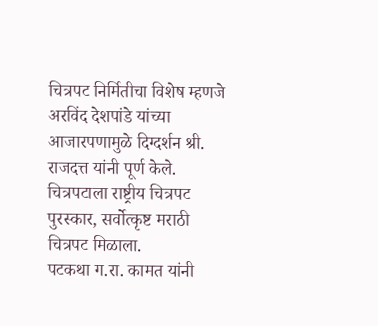चित्रपट निर्मितीचा विशेष म्हणजे अरविंद देशपांडे यांच्या आजारपणामुळे दिग्दर्शन श्री. राजदत्त यांनी पूर्ण केले.
चित्रपटाला राष्ट्रीय चित्रपट पुरस्कार, सर्वोत्कृष्ट मराठी चित्रपट मिळाला.
पटकथा ग.रा. कामत यांनी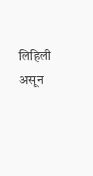लिहिली असून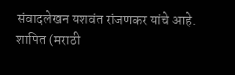संवादलेखन यशवंत रांजणकर यांचे आहे.
शापित (मराठी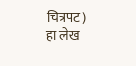चित्रपट)
हा लेख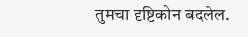तुमचा दृष्टिकोन बदलेल.